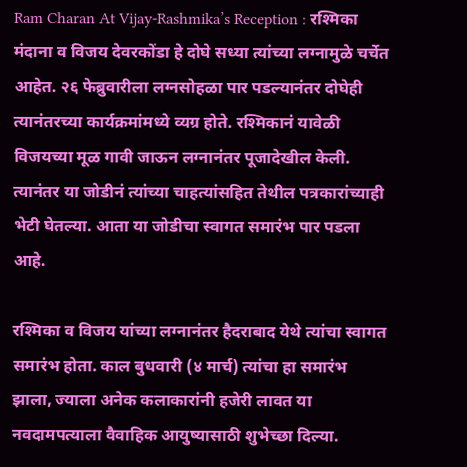Ram Charan At Vijay-Rashmika’s Reception : रश्मिका मंदाना व विजय देवरकोंडा हे दोघे सध्या त्यांच्या लग्नामुळे चर्चेत आहेत. २६ फेब्रुवारीला लग्नसोहळा पार पडल्यानंतर दोघेही त्यानंतरच्या कार्यक्रमांमध्ये व्यग्र होते. रश्मिकानं यावेळी विजयच्या मूळ गावी जाऊन लग्नानंतर पूजादेखील केली. त्यानंतर या जोडीनं त्यांच्या चाहत्यांसहित तेथील पत्रकारांच्याही भेटी घेतल्या. आता या जोडीचा स्वागत समारंभ पार पडला आहे.

रश्मिका व विजय यांच्या लग्नानंतर हैदराबाद येथे त्यांचा स्वागत समारंभ होता. काल बुधवारी (४ मार्च) त्यांचा हा समारंभ झाला, ज्याला अनेक कलाकारांनी हजेरी लावत या नवदामपत्याला वैवाहिक आयुष्यासाठी शुभेच्छा दिल्या.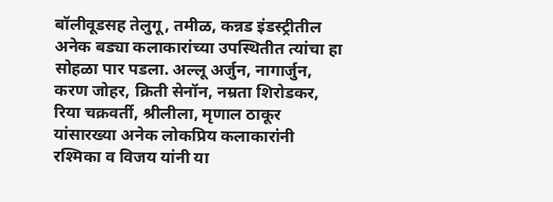बॉलीवूडसह तेलुगू, तमीळ, कन्नड इंडस्ट्रीतील अनेक बड्या कलाकारांच्या उपस्थितीत त्यांचा हा सोहळा पार पडला. अल्लू अर्जुन, नागार्जुन, करण जोहर, क्रिती सेनॉन, नम्रता शिरोडकर, रिया चक्रवर्ती, श्रीलीला, मृणाल ठाकूर यांसारख्या अनेक लोकप्रिय कलाकारांनी रश्मिका व विजय यांनी या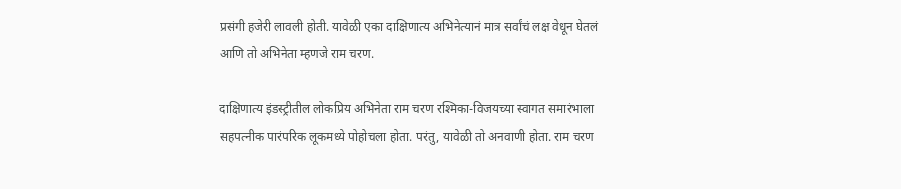प्रसंगी हजेरी लावली होती. यावेळी एका दाक्षिणात्य अभिनेत्यानं मात्र सर्वांचं लक्ष वेधून घेतलं आणि तो अभिनेता म्हणजे राम चरण.

दाक्षिणात्य इंडस्ट्रीतील लोकप्रिय अभिनेता राम चरण रश्मिका-विजयच्या स्वागत समारंभाला सहपत्नीक पारंपरिक लूकमध्ये पोहोचला होता. परंतु, यावेळी तो अनवाणी होता. राम चरण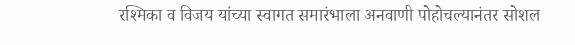रश्मिका व विजय यांच्या स्वागत समारंभाला अनवाणी पोहोचल्यानंतर सोशल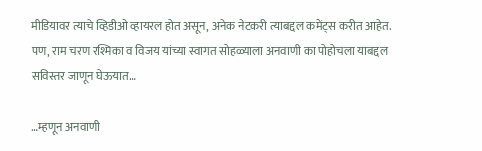मीडियावर त्याचे व्हिडीओ व्हायरल होत असून, अनेक नेटकरी त्याबद्दल कमेंट्स करीत आहेत. पण, राम चरण रश्मिका व विजय यांच्या स्वागत सोहळ्याला अनवाणी का पोहोचला याबद्दल सविस्तर जाणून घेऊयात…

…म्हणून अनवाणी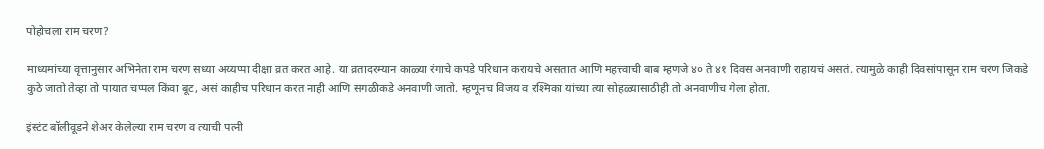पोहोचला राम चरण?

माध्यमांच्या वृत्तानुसार अभिनेता राम चरण सध्या अय्यप्पा दीक्षा व्रत करत आहे. या व्रतादरम्यान काळ्या रंगाचे कपडे परिधान करायचे असतात आणि महत्त्वाची बाब म्हणजे ४० ते ४१ दिवस अनवाणी राहायचं असतं. त्यामुळे काही दिवसांपासून राम चरण जिकडे कुठे जातो तेव्हा तो पायात चप्पल किंवा बूट, असं काहीच परिधान करत नाही आणि सगळीकडे अनवाणी जातो. म्हणूनच विजय व रश्मिका यांच्या त्या सोहळ्यासाठीही तो अनवाणीच गेला होता.

इंस्टंट बॉलीवूडने शेअर केलेल्या राम चरण व त्याची पत्नी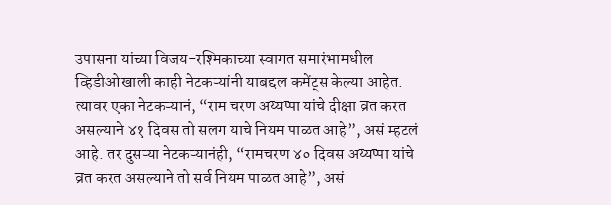उपासना यांच्या विजय-रश्मिकाच्या स्वागत समारंभामधील व्हिडीओखाली काही नेटकऱ्यांनी याबद्दल कमेंट्स केल्या आहेत. त्यावर एका नेटकऱ्यानं, “राम चरण अय्यप्पा यांचे दीक्षा व्रत करत असल्याने ४१ दिवस तो सलग याचे नियम पाळत आहे”, असं म्हटलं आहे. तर दुसऱ्या नेटकऱ्यानंही, “रामचरण ४० दिवस अय्यप्पा यांचे व्रत करत असल्याने तो सर्व नियम पाळत आहे”, असं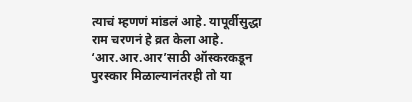त्याचं म्हणणं मांडलं आहे. यापूर्वीसुद्धा राम चरणनं हे व्रत केला आहे. ‘आर.आर.आर’साठी ऑस्करकडून पुरस्कार मिळाल्यानंतरही तो या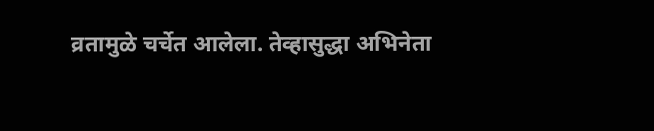व्रतामुळे चर्चेत आलेला. तेव्हासुद्धा अभिनेता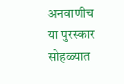अनवाणीच या पुरस्कार सोहळ्यात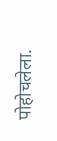पोहोचलेला.